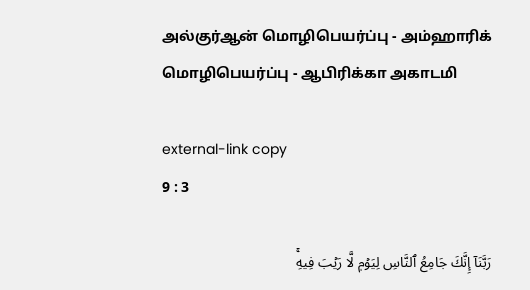அல்குர்ஆன் மொழிபெயர்ப்பு - அம்ஹாரிக் மொழிபெயர்ப்பு - ஆபிரிக்கா அகாடமி

external-link copy
9 : 3

رَبَّنَآ إِنَّكَ جَامِعُ ٱلنَّاسِ لِيَوۡمٖ لَّا رَيۡبَ فِيهِۚ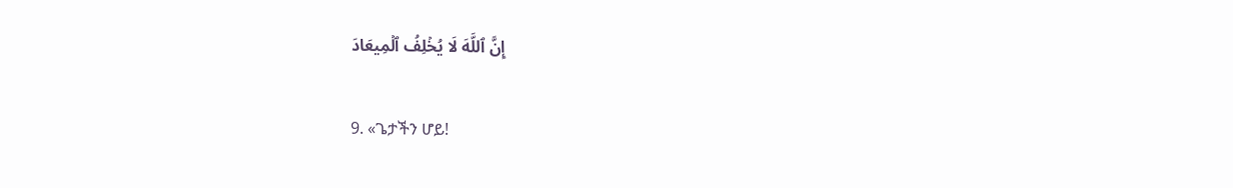إِنَّ ٱللَّهَ لَا يُخۡلِفُ ٱلۡمِيعَادَ

9. «ጌታችን ሆይ!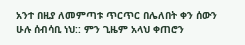አንተ በዚያ ለመምጣቱ ጥርጥር በሌለበት ቀን ሰውን ሁሉ ሰብሳቢ ነህ:: ምን ጊዜም አላህ ቀጠሮን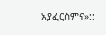አያፈርስምና»::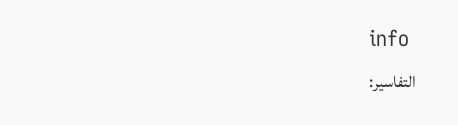info
التفاسير: